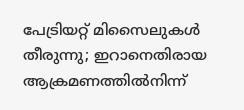പേട്രിയറ്റ് മിസൈലുകൾ തീരുന്നു; ഇറാനെതിരായ ആക്രമണത്തിൽനിന്ന്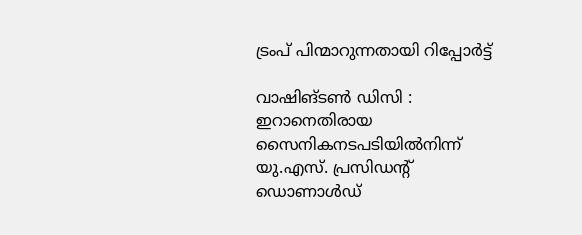ട്രംപ് പിന്മാറുന്നതായി റിപ്പോർട്ട്

വാഷിങ്ടൺ ഡിസി : ഇറാനെതിരായ സൈനികനടപടിയിൽനിന്ന് യു.എസ്. പ്രസിഡന്റ് ഡൊണാൾഡ്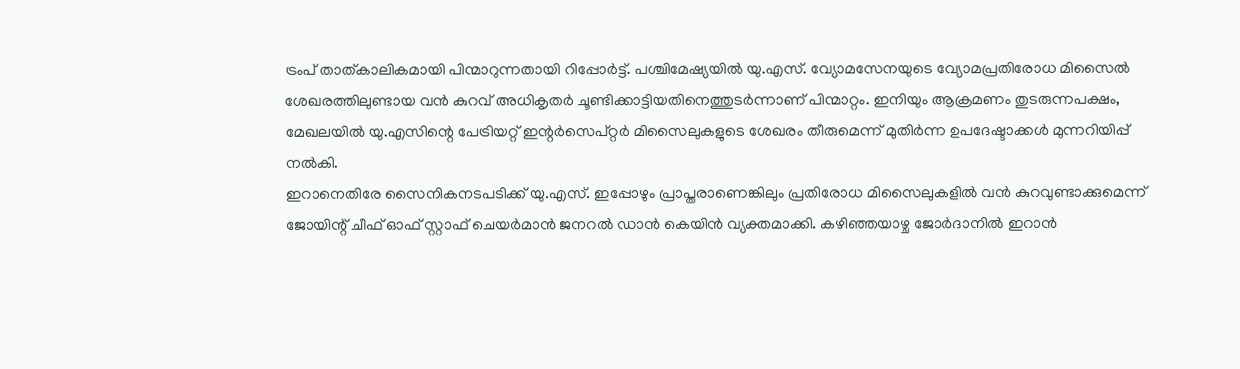ട്രംപ് താത്കാലികമായി പിന്മാറുന്നതായി റിപ്പോർട്ട്. പശ്ചിമേഷ്യയിൽ യു.എസ്. വ്യോമസേനയുടെ വ്യോമപ്രതിരോധ മിസൈൽ ശേഖരത്തിലുണ്ടായ വൻ കുറവ് അധികൃതർ ചൂണ്ടിക്കാട്ടിയതിനെത്തുടർന്നാണ് പിന്മാറ്റം. ഇനിയും ആക്രമണം തുടരുന്നപക്ഷം, മേഖലയിൽ യു.എസിന്റെ പേട്രിയറ്റ് ഇന്റർസെപ്റ്റർ മിസൈലുകളുടെ ശേഖരം തീരുമെന്ന് മുതിർന്ന ഉപദേഷ്ടാക്കൾ മുന്നറിയിപ്പ് നൽകി.
ഇറാനെതിരേ സൈനികനടപടിക്ക് യു.എസ്. ഇപ്പോഴും പ്രാപ്തരാണെങ്കിലും പ്രതിരോധ മിസൈലുകളിൽ വൻ കുറവുണ്ടാക്കുമെന്ന് ജോയിന്റ് ചീഫ് ഓഫ് സ്റ്റാഫ് ചെയർമാൻ ജനറൽ ഡാൻ കെയിൻ വ്യക്തമാക്കി. കഴിഞ്ഞയാഴ്ച ജോർദാനിൽ ഇറാൻ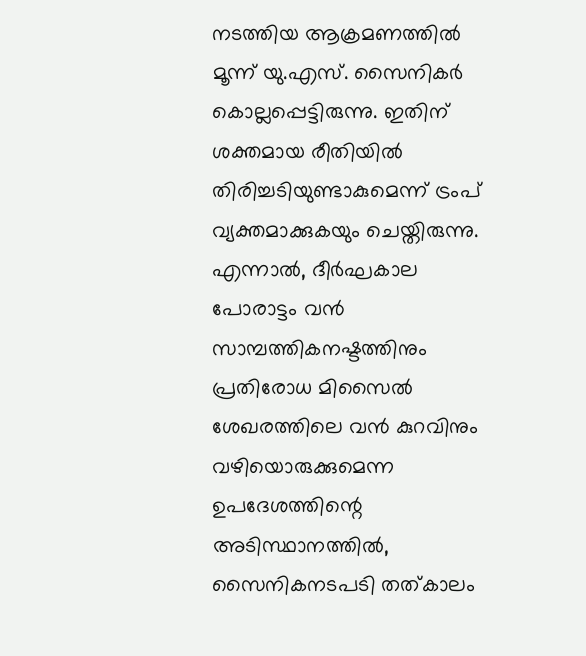നടത്തിയ ആക്രമണത്തിൽ മൂന്ന് യു.എസ്. സൈനികർ കൊല്ലപ്പെട്ടിരുന്നു. ഇതിന് ശക്തമായ രീതിയിൽ തിരിച്ചടിയുണ്ടാകുമെന്ന് ട്രംപ് വ്യക്തമാക്കുകയും ചെയ്തിരുന്നു.
എന്നാൽ, ദീർഘകാല പോരാട്ടം വൻ സാമ്പത്തികനഷ്ടത്തിനും പ്രതിരോധ മിസൈൽ ശേഖരത്തിലെ വൻ കുറവിനും വഴിയൊരുക്കുമെന്ന ഉപദേശത്തിന്റെ അടിസ്ഥാനത്തിൽ, സൈനികനടപടി തത്കാലം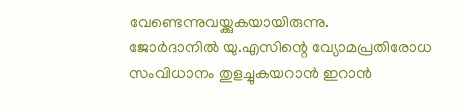വേണ്ടെന്നുവയ്ക്കുകയായിരുന്നു.
ജോർദാനിൽ യു.എസിന്റെ വ്യോമപ്രതിരോധ സംവിധാനം തുളച്ചുകയറാൻ ഇറാൻ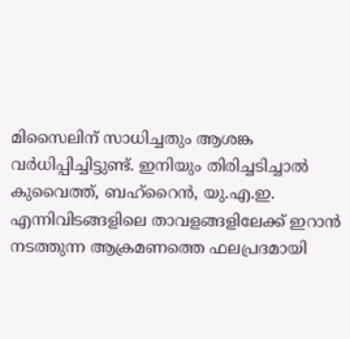മിസൈലിന് സാധിച്ചതും ആശങ്ക വർധിപ്പിച്ചിട്ടുണ്ട്. ഇനിയും തിരിച്ചടിച്ചാൽ കുവൈത്ത്, ബഹ്റൈൻ, യു.എ.ഇ. എന്നിവിടങ്ങളിലെ താവളങ്ങളിലേക്ക് ഇറാൻ നടത്തുന്ന ആക്രമണത്തെ ഫലപ്രദമായി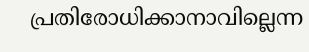പ്രതിരോധിക്കാനാവില്ലെന്ന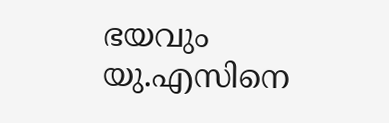ഭയവും യു.എസിനെ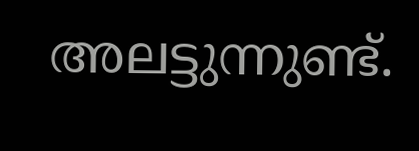അലട്ടുന്നുണ്ട്.